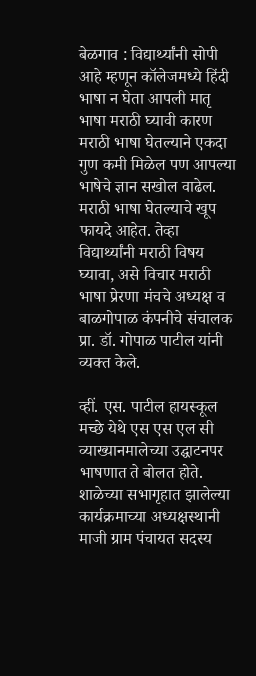बेळगाव : विद्यार्थ्यांनी सोपी आहे म्हणून कॉलेजमध्ये हिंदी भाषा न घेता आपली मातृ भाषा मराठी घ्यावी कारण मराठी भाषा घेतल्याने एकदा गुण कमी मिळेल पण आपल्या भाषेचे ज्ञान सखोल वाढेल. मराठी भाषा घेतल्याचे खूप फायदे आहेत. तेव्हा विद्यार्थ्यांनी मराठी विषय घ्यावा, असे विचार मराठी भाषा प्रेरणा मंचचे अध्यक्ष व बाळगोपाळ कंपनीचे संचालक प्रा. डॉ. गोपाळ पाटील यांनी व्यक्त केले.

व्हीं. एस. पाटील हायस्कूल मच्छे येथे एस एस एल सी व्याख्यानमालेच्या उद्घाटनपर भाषणात ते बोलत होते. शाळेच्या सभागृहात झालेल्या कार्यक्रमाच्या अध्यक्षस्थानी माजी ग्राम पंचायत सदस्य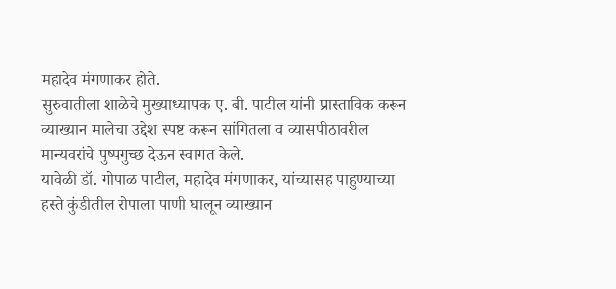महादेव मंगणाकर होते.
सुरुवातीला शाळेचे मुख्याध्यापक ए. बी. पाटील यांनी प्रास्ताविक करून व्याख्यान मालेचा उद्देश स्पष्ट करून सांगितला व व्यासपीठावरील मान्यवरांचे पुष्पगुच्छ देऊन स्वागत केले.
यावेळी डॉ. गोपाळ पाटील, महादेव मंगणाकर, यांच्यासह पाहुण्याच्या हस्ते कुंडीतील रोपाला पाणी घालून व्याख्यान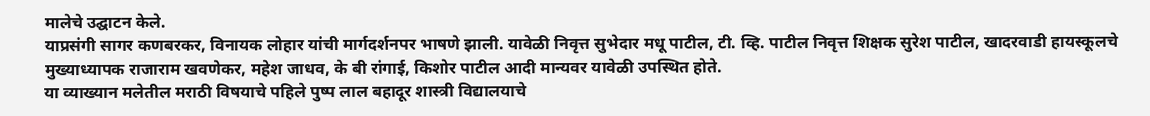मालेचे उद्घाटन केले.
याप्रसंगी सागर कणबरकर, विनायक लोहार यांची मार्गदर्शनपर भाषणे झाली. यावेळी निवृत्त सुभेदार मधू पाटील, टी. व्हि. पाटील निवृत्त शिक्षक सुरेश पाटील, खादरवाडी हायस्कूलचे मुख्याध्यापक राजाराम खवणेकर, महेश जाधव, के बी रांगाई, किशोर पाटील आदी मान्यवर यावेळी उपस्थित होते.
या व्याख्यान मलेतील मराठी विषयाचे पहिले पुष्प लाल बहादूर शास्त्री विद्यालयाचे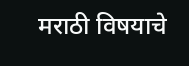मराठी विषयाचे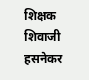शिक्षक शिवाजी हसनेकर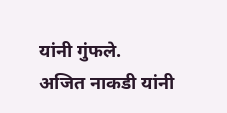यांनी गुंफले.
अजित नाकडी यांनी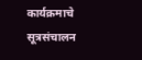कार्यक्रमाचे सूत्रसंचालन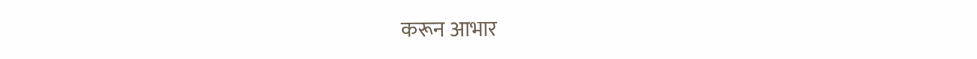करून आभार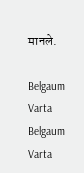मानले.

Belgaum Varta Belgaum Varta